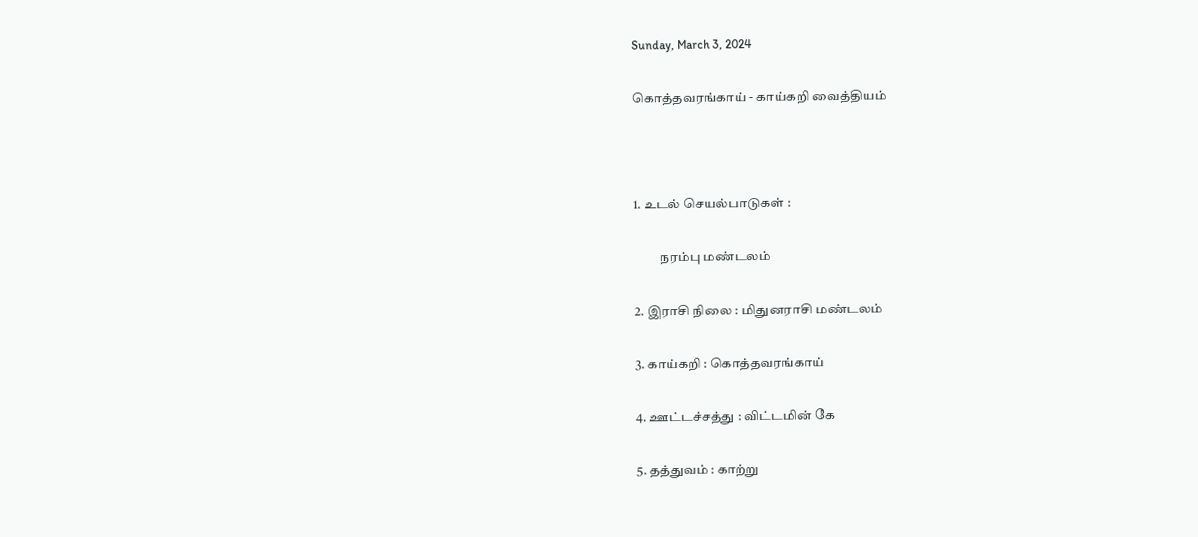Sunday, March 3, 2024

கொத்தவரங்காய் - காய்கறி வைத்தியம்



1. உடல் செயல்பாடுகள் :

          நரம்பு மண்டலம்

2. இராசி நிலை : மிதுனராசி மண்டலம்

3. காய்கறி : கொத்தவரங்காய்

4. ஊட்டச்சத்து : விட்டமின் கே

5. தத்துவம் : காற்று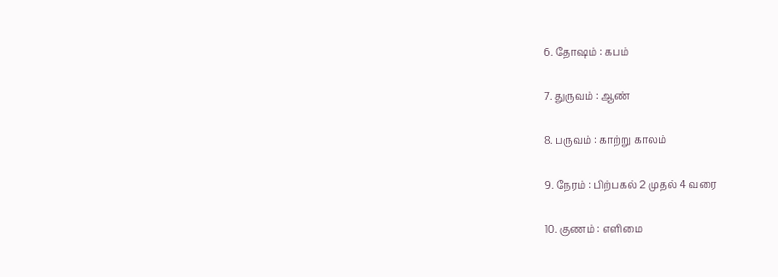6. தோஷம் : கபம்

7. துருவம் : ஆண்

8. பருவம் : காற்று காலம்

9. நேரம் : பிற்பகல் 2 முதல் 4 வரை

10. குணம் : எளிமை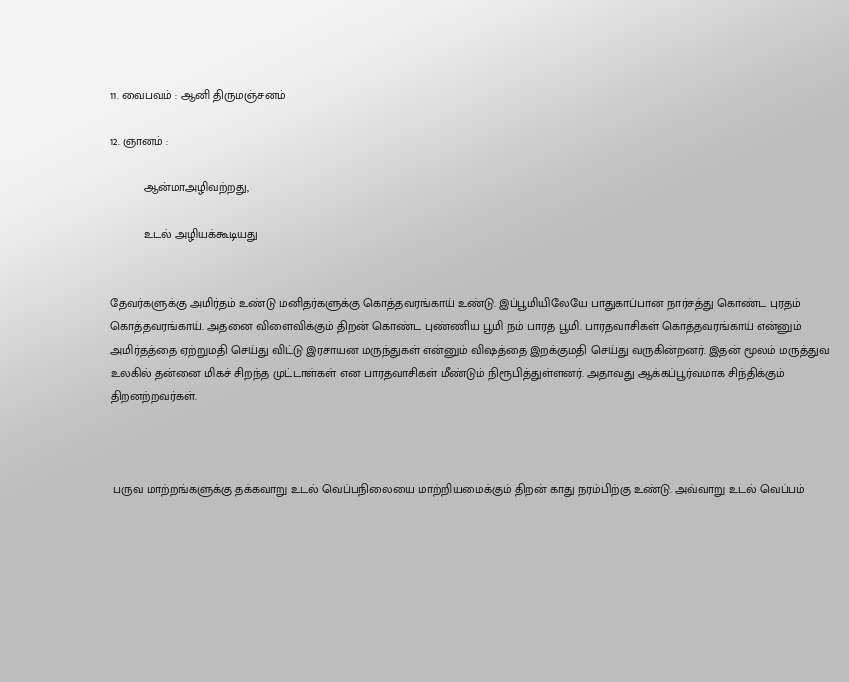11. வைபவம் : ஆனி திருமஞ்சனம்

12. ஞானம் :

          ஆன்மாஅழிவற்றது,

          உடல் அழியக்கூடியது


தேவர்களுக்கு அமிர்தம் உண்டு மனிதர்களுக்கு கொத்தவரங்காய் உண்டு. இப்பூமியிலேயே பாதுகாப்பான நார்சத்து கொண்ட புரதம் கொத்தவரங்காய். அதனை விளைவிக்கும் திறன் கொண்ட புண்ணிய பூமி நம் பாரத பூமி. பாரதவாசிகள் கொத்தவரங்காய் என்னும் அமிர்தத்தை ஏற்றுமதி செய்து விட்டு இரசாயன மருந்துகள் என்னும் விஷத்தை இறக்குமதி செய்து வருகின்றனர். இதன் மூலம் மருத்துவ உலகில் தன்னை மிகச் சிறந்த முட்டாள்கள் என பாரதவாசிகள் மீண்டும் நிரூபித்துள்ளனர். அதாவது ஆக்கப்பூர்வமாக சிந்திக்கும் திறனற்றவர்கள்.



 பருவ மாற்றங்களுக்கு தக்கவாறு உடல் வெப்பநிலையை மாற்றியமைக்கும் திறன் காது நரம்பிற்கு உண்டு. அவ்வாறு உடல் வெப்பம்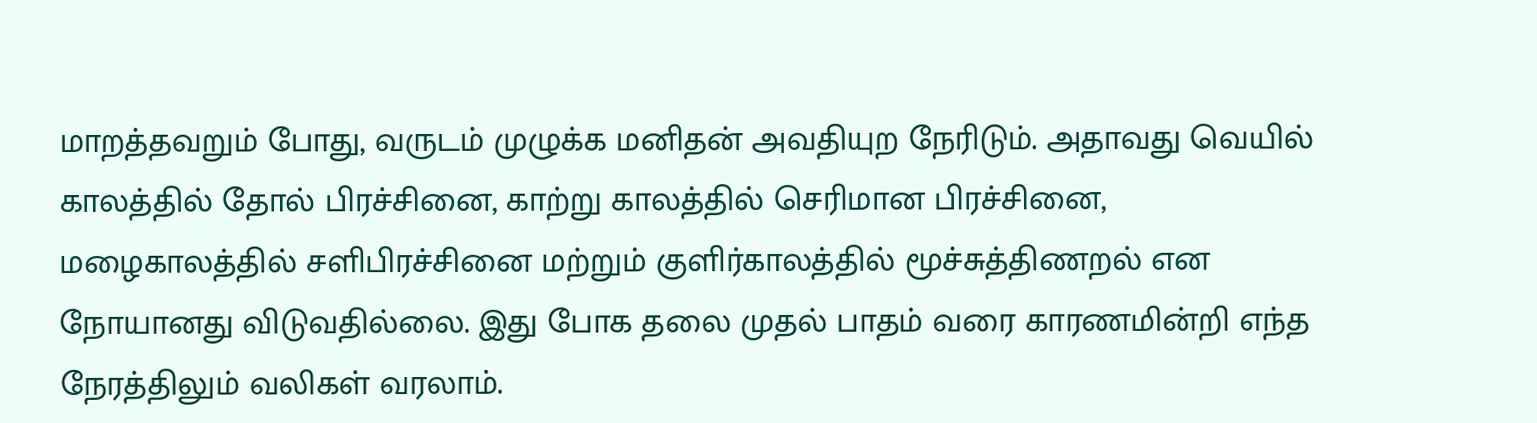மாறத்தவறும் போது, வருடம் முழுக்க மனிதன் அவதியுற நேரிடும். அதாவது வெயில் காலத்தில் தோல் பிரச்சினை, காற்று காலத்தில் செரிமான பிரச்சினை, மழைகாலத்தில் சளிபிரச்சினை மற்றும் குளிர்காலத்தில் மூச்சுத்திணறல் என நோயானது விடுவதில்லை. இது போக தலை முதல் பாதம் வரை காரணமின்றி எந்த நேரத்திலும் வலிகள் வரலாம்.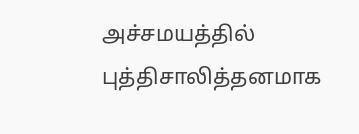அச்சமயத்தில் புத்திசாலித்தனமாக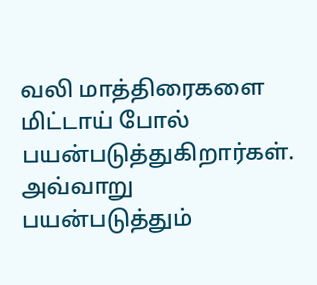வலி மாத்திரைகளை மிட்டாய் போல் பயன்படுத்துகிறார்கள். அவ்வாறு பயன்படுத்தும்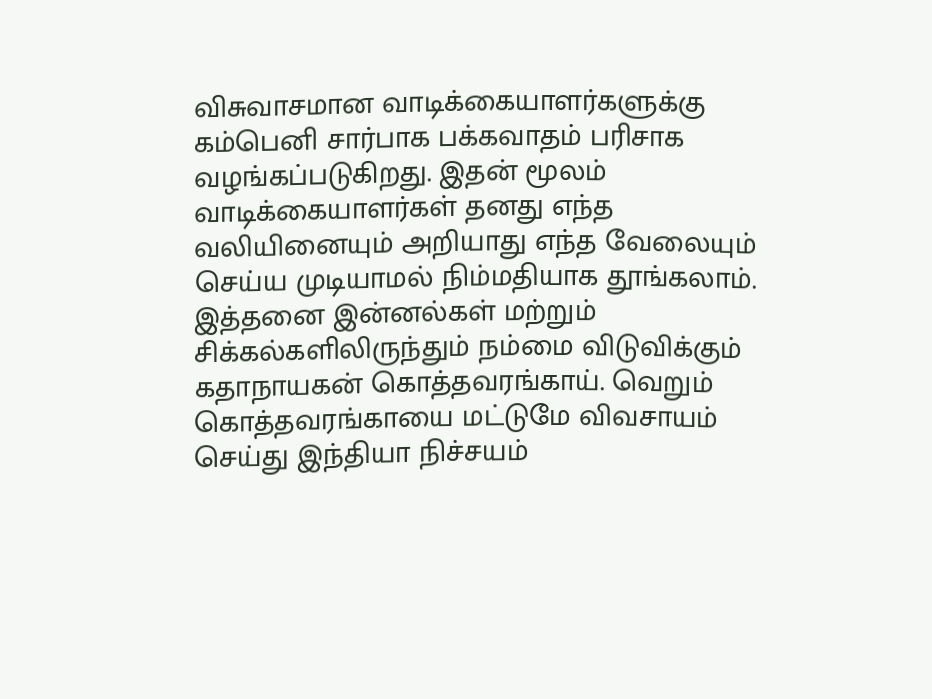விசுவாசமான வாடிக்கையாளர்களுக்கு கம்பெனி சார்பாக பக்கவாதம் பரிசாக வழங்கப்படுகிறது. இதன் மூலம் வாடிக்கையாளர்கள் தனது எந்த வலியினையும் அறியாது எந்த வேலையும் செய்ய முடியாமல் நிம்மதியாக தூங்கலாம். இத்தனை இன்னல்கள் மற்றும் சிக்கல்களிலிருந்தும் நம்மை விடுவிக்கும் கதாநாயகன் கொத்தவரங்காய். வெறும் கொத்தவரங்காயை மட்டுமே விவசாயம் செய்து இந்தியா நிச்சயம்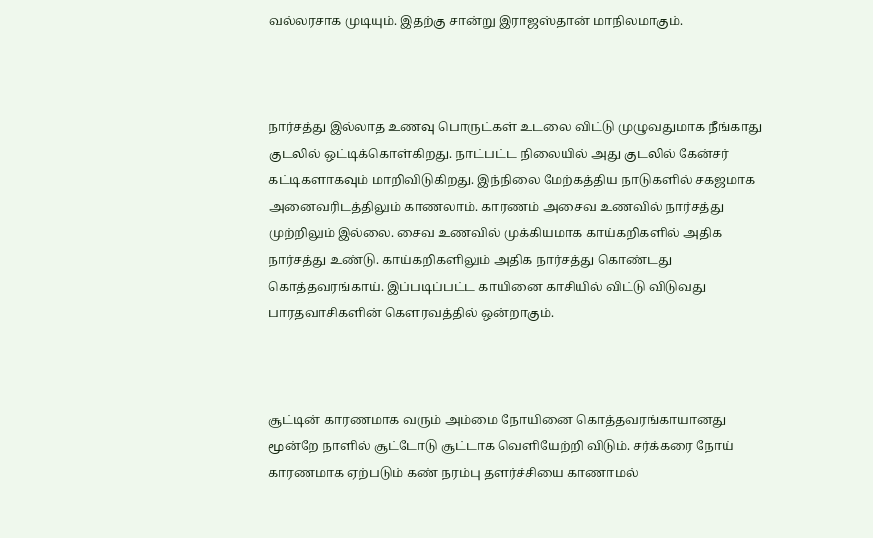வல்லரசாக முடியும். இதற்கு சான்று இராஜஸ்தான் மாநிலமாகும்.



நார்சத்து இல்லாத உணவு பொருட்கள் உடலை விட்டு முழுவதுமாக நீங்காது குடலில் ஒட்டிக்கொள்கிறது. நாட்பட்ட நிலையில் அது குடலில் கேன்சர் கட்டிகளாகவும் மாறிவிடுகிறது. இந்நிலை மேற்கத்திய நாடுகளில் சகஜமாக அனைவரிடத்திலும் காணலாம். காரணம் அசைவ உணவில் நார்சத்து முற்றிலும் இல்லை. சைவ உணவில் முக்கியமாக காய்கறிகளில் அதிக நார்சத்து உண்டு. காய்கறிகளிலும் அதிக நார்சத்து கொண்டது கொத்தவரங்காய். இப்படிப்பட்ட காயினை காசியில் விட்டு விடுவது பாரதவாசிகளின் கௌரவத்தில் ஒன்றாகும்.



சூட்டின் காரணமாக வரும் அம்மை நோயினை கொத்தவரங்காயானது மூன்றே நாளில் சூட்டோடு சூட்டாக வெளியேற்றி விடும். சர்க்கரை நோய் காரணமாக ஏற்படும் கண் நரம்பு தளர்ச்சியை காணாமல்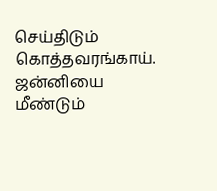செய்திடும் கொத்தவரங்காய். ஜன்னியை மீண்டும்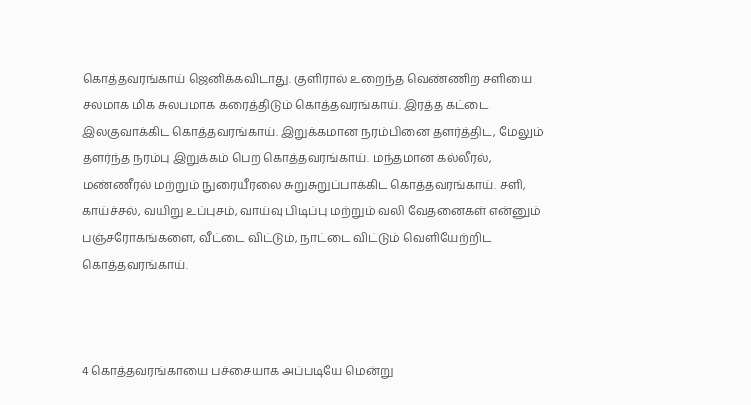கொத்தவரங்காய் ஜெனிக்கவிடாது. குளிரால் உறைந்த வெண்ணிற சளியை சலமாக மிக சுலபமாக கரைத்திடும் கொத்தவரங்காய். இரத்த கட்டை இலகுவாக்கிட கொத்தவரங்காய். இறுக்கமான நரம்பினை தளர்த்திட, மேலும் தளர்ந்த நரம்பு இறுக்கம் பெற கொத்தவரங்காய். மந்தமான கல்லீரல், மண்ணீரல் மற்றும் நுரையீரலை சுறுசுறுப்பாக்கிட கொத்தவரங்காய். சளி, காய்ச்சல், வயிறு உப்புசம், வாய்வு பிடிப்பு மற்றும் வலி வேதனைகள் என்னும் பஞ்சரோகங்களை, வீட்டை விட்டும், நாட்டை விட்டும் வெளியேற்றிட கொத்தவரங்காய்.



4 கொத்தவரங்காயை பச்சையாக அப்படியே மென்று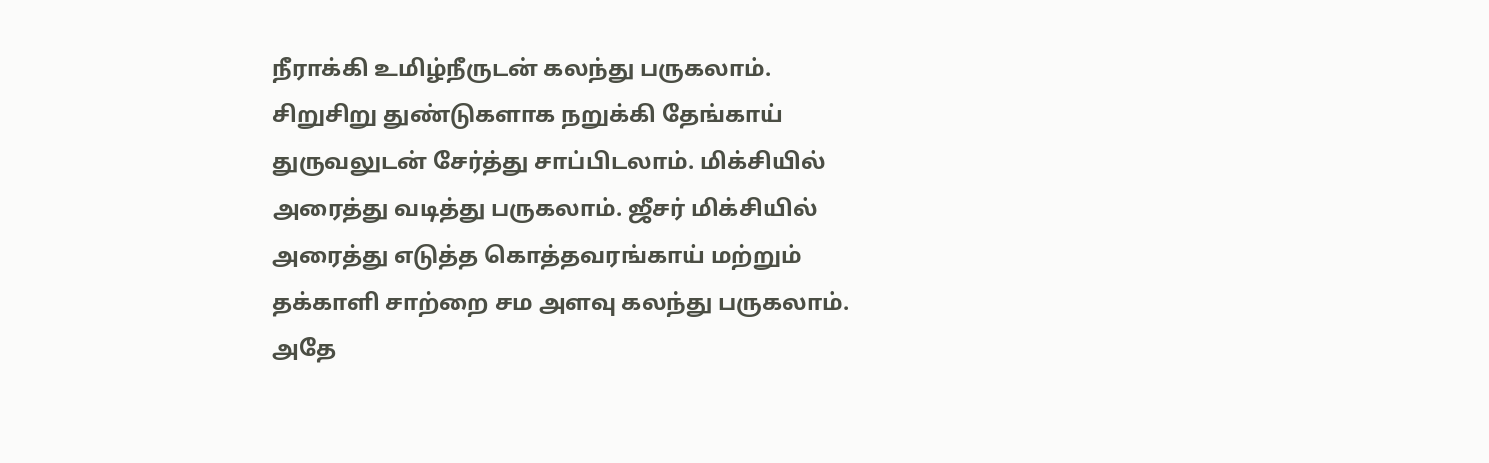நீராக்கி உமிழ்நீருடன் கலந்து பருகலாம். சிறுசிறு துண்டுகளாக நறுக்கி தேங்காய் துருவலுடன் சேர்த்து சாப்பிடலாம். மிக்சியில் அரைத்து வடித்து பருகலாம். ஜீசர் மிக்சியில் அரைத்து எடுத்த கொத்தவரங்காய் மற்றும் தக்காளி சாற்றை சம அளவு கலந்து பருகலாம். அதே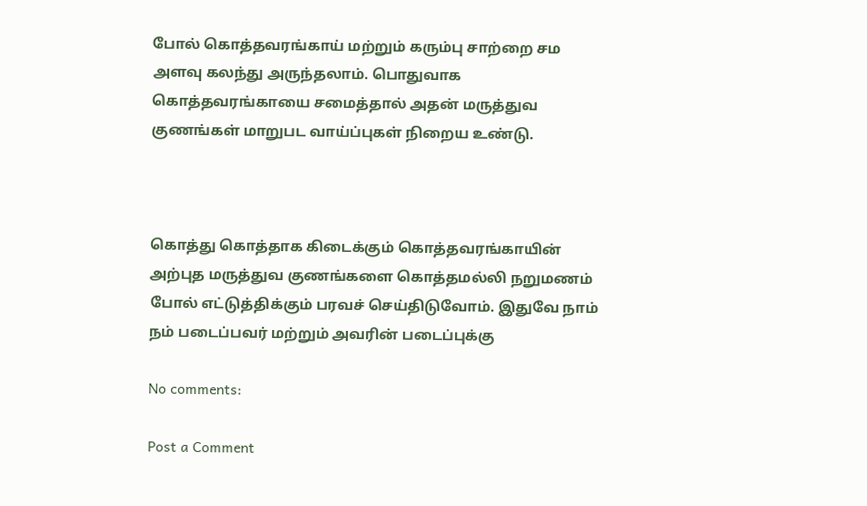போல் கொத்தவரங்காய் மற்றும் கரும்பு சாற்றை சம அளவு கலந்து அருந்தலாம். பொதுவாக கொத்தவரங்காயை சமைத்தால் அதன் மருத்துவ குணங்கள் மாறுபட வாய்ப்புகள் நிறைய உண்டு.



கொத்து கொத்தாக கிடைக்கும் கொத்தவரங்காயின் அற்புத மருத்துவ குணங்களை கொத்தமல்லி நறுமணம் போல் எட்டுத்திக்கும் பரவச் செய்திடுவோம். இதுவே நாம் நம் படைப்பவர் மற்றும் அவரின் படைப்புக்கு

No comments:

Post a Comment